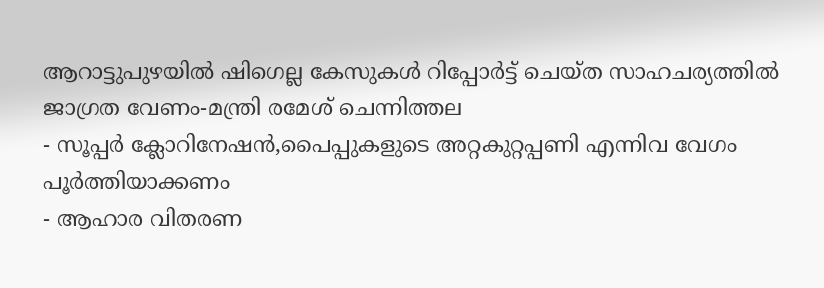ആറാട്ടുപുഴയിൽ ഷിഗെല്ല കേസുകൾ റിപ്പോർട്ട് ചെയ്ത സാഹചര്യത്തിൽ ജാഗ്രത വേണം-മന്ത്രി രമേശ് ചെന്നിത്തല
- സൂപ്പർ ക്ലോറിനേഷൻ,പൈപ്പുകളുടെ അറ്റകുറ്റപ്പണി എന്നിവ വേഗം പൂർത്തിയാക്കണം
- ആഹാര വിതരണ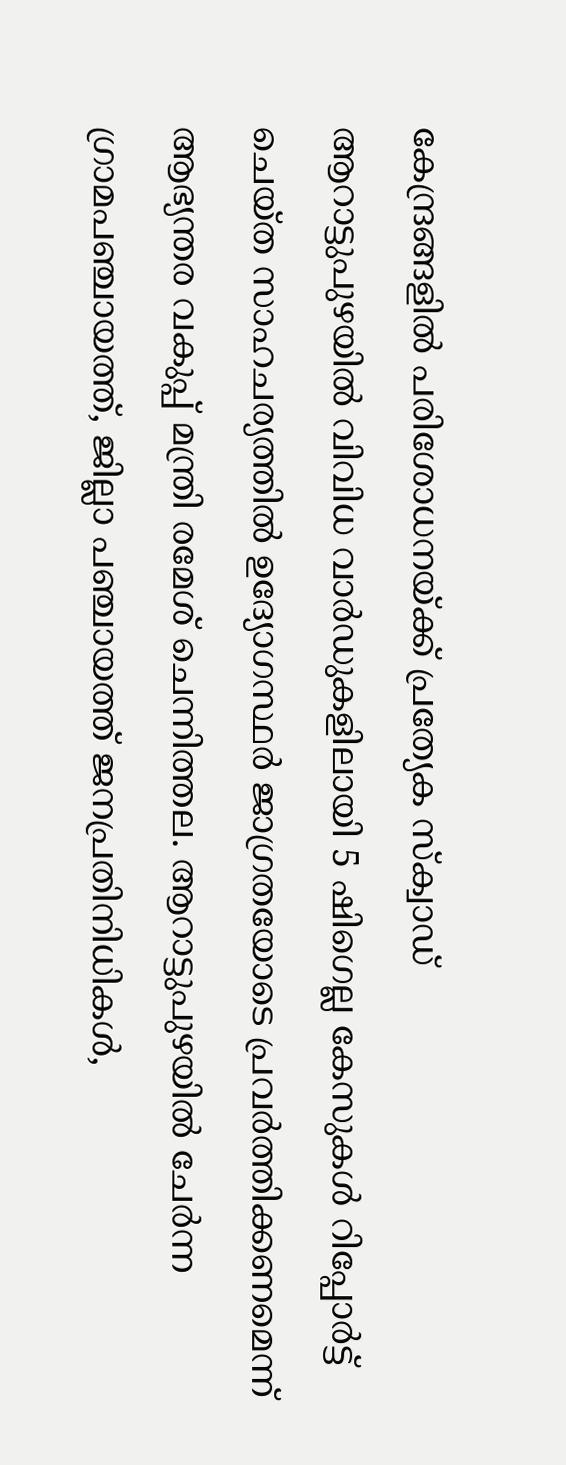കേന്ദ്രങ്ങളിൽ പരിശോധനയ്ക്ക് പ്രത്യേക സ്ക്വാഡ്
ആറാട്ടുപുഴയിൽ വിവിധ വാർഡുകളിലായി 5 ഷിഗെല്ല കേസുകൾ റിപ്പോർട്ട് ചെയ്ത സാഹചര്യത്തിൽ ഉദ്യോഗസ്ഥർ ജാഗ്രതയോടെ പ്രവർത്തിക്കണമെന്ന് ആഭ്യന്തര വകുപ്പ് മന്ത്രി രമേശ് ചെന്നിത്തല. ആറാട്ടുപുഴയിൽ ചേർന്ന ഗ്രാമപഞ്ചായത്ത്, ജില്ലാ പഞ്ചായത്ത് ജനപ്രതിനിധികൾ,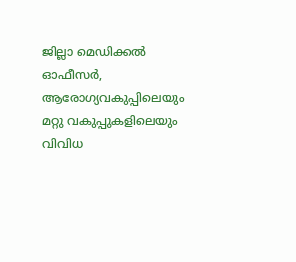ജില്ലാ മെഡിക്കൽ ഓഫീസർ, ആരോഗ്യവകുപ്പിലെയും മറ്റു വകുപ്പുകളിലെയും വിവിധ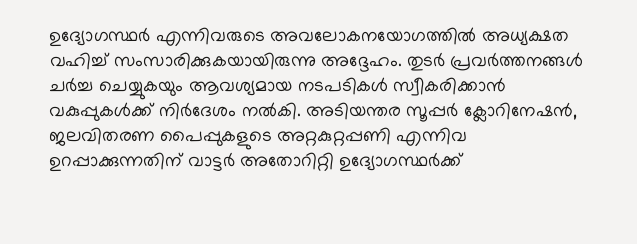ഉദ്യോഗസ്ഥർ എന്നിവരുടെ അവലോകനയോഗത്തിൽ അധ്യക്ഷത വഹിച്ച് സംസാരിക്കുകയായിരുന്നു അദ്ദേഹം. തുടർ പ്രവർത്തനങ്ങൾ ചർച്ച ചെയ്യുകയും ആവശ്യമായ നടപടികൾ സ്വീകരിക്കാൻ വകുപ്പുകൾക്ക് നിർദേശം നൽകി. അടിയന്തര സൂപ്പർ ക്ലോറിനേഷൻ, ജലവിതരണ പൈപ്പുകളുടെ അറ്റകുറ്റപ്പണി എന്നിവ ഉറപ്പാക്കുന്നതിന് വാട്ടർ അതോറിറ്റി ഉദ്യോഗസ്ഥർക്ക്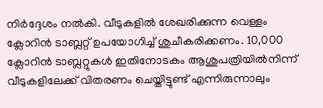നിർദ്ദേശം നൽകി. വീടുകളിൽ ശേഖരിക്കുന്ന വെള്ളം ക്ലോറിൻ ടാബ്ലറ്റ് ഉപയോഗിച്ച് ശുചീകരിക്കണം. 10,000 ക്ലോറിൻ ടാബ്ലറ്റുകൾ ഇതിനോടകം ആശുപത്രിയിൽനിന്ന് വീടുകളിലേക്ക് വിതരണം ചെയ്തിട്ടുണ്ട് എന്നിരുന്നാലും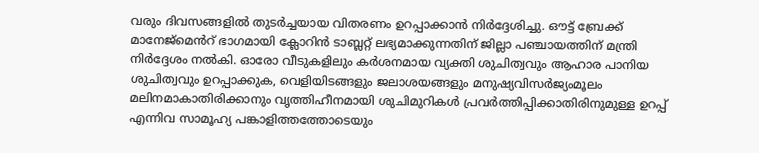വരും ദിവസങ്ങളിൽ തുടർച്ചയായ വിതരണം ഉറപ്പാക്കാൻ നിർദ്ദേശിച്ചു. ഔട്ട് ബ്രേക്ക് മാനേജ്മെൻറ് ഭാഗമായി ക്ലോറിൻ ടാബ്ലറ്റ് ലഭ്യമാക്കുന്നതിന് ജില്ലാ പഞ്ചായത്തിന് മന്ത്രി നിർദ്ദേശം നൽകി. ഓരോ വീടുകളിലും കർശനമായ വ്യക്തി ശുചിത്വവും ആഹാര പാനിയ ശുചിത്വവും ഉറപ്പാക്കുക, വെളിയിടങ്ങളും ജലാശയങ്ങളും മനുഷ്യവിസർജ്യംമൂലം മലിനമാകാതിരിക്കാനും വൃത്തിഹീനമായി ശുചിമുറികൾ പ്രവർത്തിപ്പിക്കാതിരിനുമുള്ള ഉറപ്പ് എന്നിവ സാമൂഹ്യ പങ്കാളിത്തത്തോടെയും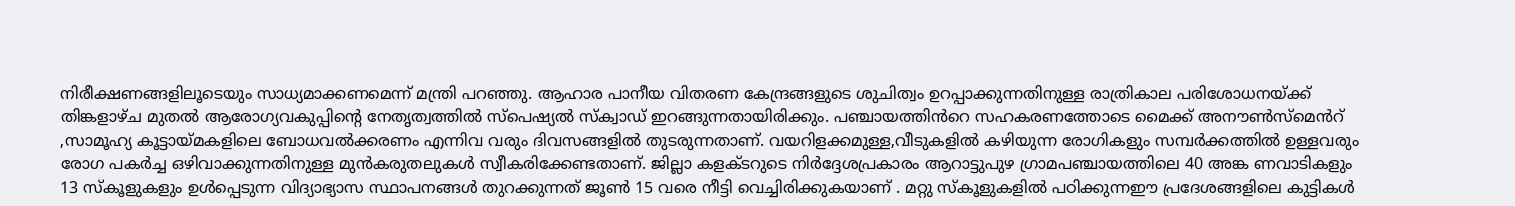നിരീക്ഷണങ്ങളിലൂടെയും സാധ്യമാക്കണമെന്ന് മന്ത്രി പറഞ്ഞു. ആഹാര പാനീയ വിതരണ കേന്ദ്രങ്ങളുടെ ശുചിത്വം ഉറപ്പാക്കുന്നതിനുള്ള രാത്രികാല പരിശോധനയ്ക്ക് തിങ്കളാഴ്ച മുതൽ ആരോഗ്യവകുപ്പിന്റെ നേതൃത്വത്തിൽ സ്പെഷ്യൽ സ്ക്വാഡ് ഇറങ്ങുന്നതായിരിക്കും. പഞ്ചായത്തിൻറെ സഹകരണത്തോടെ മൈക്ക് അനൗൺസ്മെൻറ് ,സാമൂഹ്യ കൂട്ടായ്മകളിലെ ബോധവൽക്കരണം എന്നിവ വരും ദിവസങ്ങളിൽ തുടരുന്നതാണ്. വയറിളക്കമുള്ള,വീടുകളിൽ കഴിയുന്ന രോഗികളും സമ്പർക്കത്തിൽ ഉള്ളവരും രോഗ പകർച്ച ഒഴിവാക്കുന്നതിനുള്ള മുൻകരുതലുകൾ സ്വീകരിക്കേണ്ടതാണ്. ജില്ലാ കളക്ടറുടെ നിർദ്ദേശപ്രകാരം ആറാട്ടുപുഴ ഗ്രാമപഞ്ചായത്തിലെ 40 അങ്ക ണവാടികളും 13 സ്കൂളുകളും ഉൾപ്പെടുന്ന വിദ്യാഭ്യാസ സ്ഥാപനങ്ങൾ തുറക്കുന്നത് ജൂൺ 15 വരെ നീട്ടി വെച്ചിരിക്കുകയാണ് . മറ്റു സ്കൂളുകളിൽ പഠിക്കുന്നഈ പ്രദേശങ്ങളിലെ കുട്ടികൾ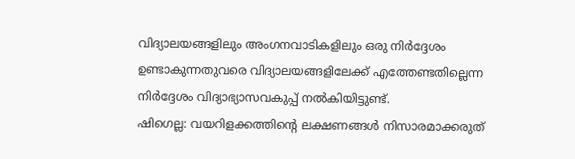വിദ്യാലയങ്ങളിലും അംഗനവാടികളിലും ഒരു നിർദ്ദേശം ഉണ്ടാകുന്നതുവരെ വിദ്യാലയങ്ങളിലേക്ക് എത്തേണ്ടതില്ലെന്ന നിർദ്ദേശം വിദ്യാഭ്യാസവകുപ്പ് നൽകിയിട്ടുണ്ട്.
ഷിഗെല്ല: വയറിളക്കത്തിന്റെ ലക്ഷണങ്ങൾ നിസാരമാക്കരുത്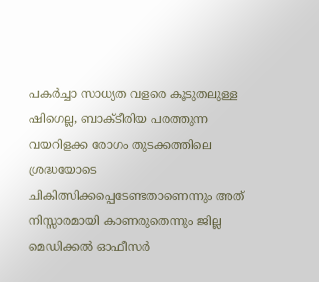പകർച്ചാ സാധ്യത വളരെ കൂടുതലുള്ള ഷിഗെല്ല, ബാക്ടീരിയ പരത്തുന്ന വയറിളക്ക രോഗം തുടക്കത്തിലെ ശ്രദ്ധയോടെ ചികിത്സിക്കപ്പെടേണ്ടതാണെന്നും അത് നിസ്സാരമായി കാണരുതെന്നും ജില്ല മെഡിക്കൽ ഓഫീസർ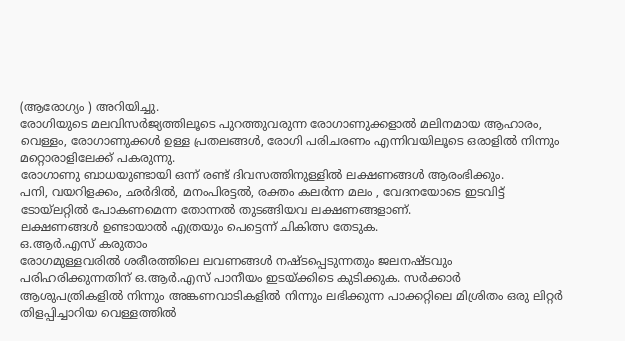(ആരോഗ്യം ) അറിയിച്ചു.
രോഗിയുടെ മലവിസർജ്യത്തിലൂടെ പുറത്തുവരുന്ന രോഗാണുക്കളാൽ മലിനമായ ആഹാരം, വെള്ളം, രോഗാണുക്കൾ ഉള്ള പ്രതലങ്ങൾ, രോഗി പരിചരണം എന്നിവയിലൂടെ ഒരാളിൽ നിന്നും മറ്റൊരാളിലേക്ക് പകരുന്നു.
രോഗാണു ബാധയുണ്ടായി ഒന്ന് രണ്ട് ദിവസത്തിനുള്ളിൽ ലക്ഷണങ്ങൾ ആരംഭിക്കും.
പനി, വയറിളക്കം, ഛർദിൽ, മനംപിരട്ടൽ, രക്തം കലർന്ന മലം , വേദനയോടെ ഇടവിട്ട് ടോയ്ലറ്റിൽ പോകണമെന്ന തോന്നൽ തുടങ്ങിയവ ലക്ഷണങ്ങളാണ്.
ലക്ഷണങ്ങൾ ഉണ്ടായാൽ എത്രയും പെട്ടെന്ന് ചികിത്സ തേടുക.
ഒ.ആർ.എസ് കരുതാം
രോഗമുള്ളവരിൽ ശരീരത്തിലെ ലവണങ്ങൾ നഷ്ടപ്പെടുന്നതും ജലനഷ്ടവും പരിഹരിക്കുന്നതിന് ഒ.ആർ.എസ് പാനീയം ഇടയ്ക്കിടെ കുടിക്കുക. സർക്കാർ ആശുപത്രികളിൽ നിന്നും അങ്കണവാടികളിൽ നിന്നും ലഭിക്കുന്ന പാക്കറ്റിലെ മിശ്രിതം ഒരു ലിറ്റർ തിളപ്പിച്ചാറിയ വെള്ളത്തിൽ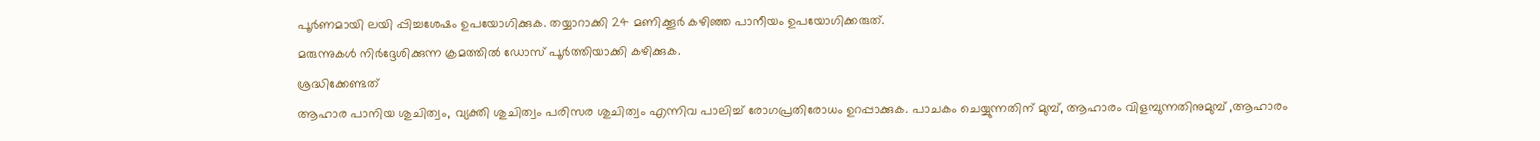പൂർണമായി ലയി പ്പിച്ചശേഷം ഉപയോഗിക്കുക. തയ്യാറാക്കി 24 മണിക്കൂർ കഴിഞ്ഞ പാനീയം ഉപയോഗിക്കരുത്.
മരുന്നുകൾ നിർദ്ദേശിക്കുന്ന ക്രമത്തിൽ ഡോസ് പൂർത്തിയാക്കി കഴിക്കുക.
ശ്രദ്ധിക്കേണ്ടത്
ആഹാര പാനിയ ശുചിത്വം, വ്യക്തി ശുചിത്വം പരിസര ശുചിത്വം എന്നിവ പാലിച്ച് രോഗപ്രതിരോധം ഉറപ്പാക്കുക. പാചകം ചെയ്യുന്നതിന് മുമ്പ്, ആഹാരം വിളമ്പുന്നതിനുമുമ്പ് ,ആഹാരം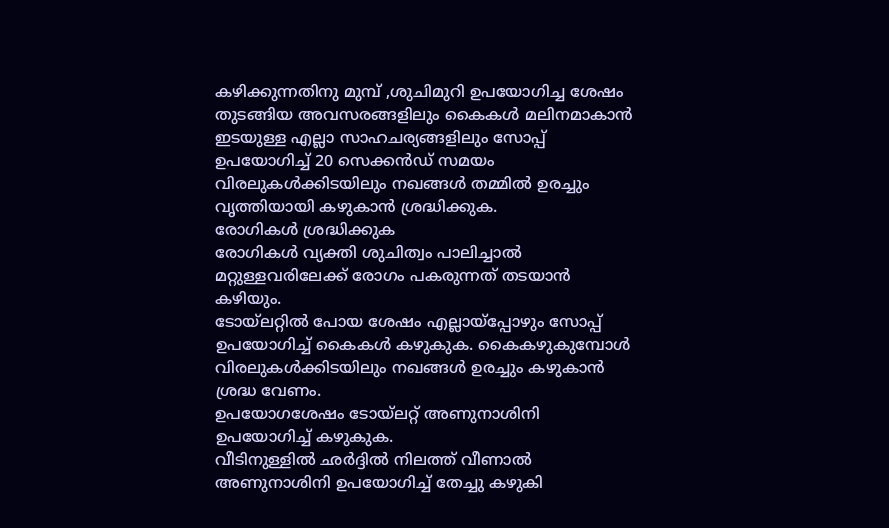കഴിക്കുന്നതിനു മുമ്പ് ,ശുചിമുറി ഉപയോഗിച്ച ശേഷം തുടങ്ങിയ അവസരങ്ങളിലും കൈകൾ മലിനമാകാൻ ഇടയുള്ള എല്ലാ സാഹചര്യങ്ങളിലും സോപ്പ് ഉപയോഗിച്ച് 20 സെക്കൻഡ് സമയം വിരലുകൾക്കിടയിലും നഖങ്ങൾ തമ്മിൽ ഉരച്ചും വൃത്തിയായി കഴുകാൻ ശ്രദ്ധിക്കുക.
രോഗികൾ ശ്രദ്ധിക്കുക
രോഗികൾ വ്യക്തി ശുചിത്വം പാലിച്ചാൽ മറ്റുള്ളവരിലേക്ക് രോഗം പകരുന്നത് തടയാൻ കഴിയും.
ടോയ്ലറ്റിൽ പോയ ശേഷം എല്ലായ്പ്പോഴും സോപ്പ് ഉപയോഗിച്ച് കൈകൾ കഴുകുക. കൈകഴുകുമ്പോൾ വിരലുകൾക്കിടയിലും നഖങ്ങൾ ഉരച്ചും കഴുകാൻ ശ്രദ്ധ വേണം.
ഉപയോഗശേഷം ടോയ്ലറ്റ് അണുനാശിനി ഉപയോഗിച്ച് കഴുകുക.
വീടിനുള്ളിൽ ഛർദ്ദിൽ നിലത്ത് വീണാൽ അണുനാശിനി ഉപയോഗിച്ച് തേച്ചു കഴുകി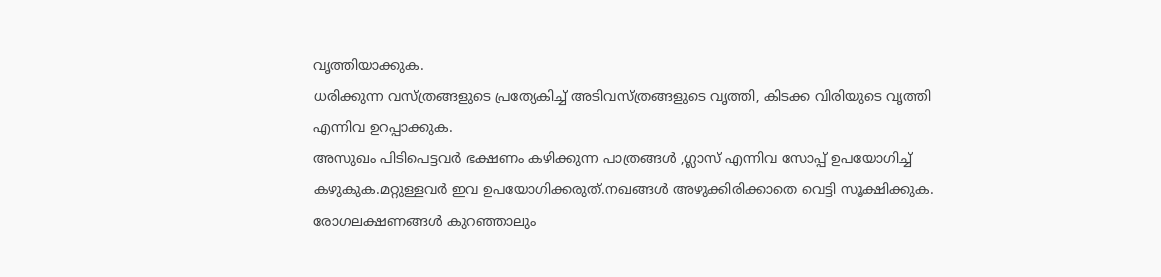വൃത്തിയാക്കുക.
ധരിക്കുന്ന വസ്ത്രങ്ങളുടെ പ്രത്യേകിച്ച് അടിവസ്ത്രങ്ങളുടെ വൃത്തി, കിടക്ക വിരിയുടെ വൃത്തി എന്നിവ ഉറപ്പാക്കുക.
അസുഖം പിടിപെട്ടവർ ഭക്ഷണം കഴിക്കുന്ന പാത്രങ്ങൾ ,ഗ്ലാസ് എന്നിവ സോപ്പ് ഉപയോഗിച്ച് കഴുകുക.മറ്റുള്ളവർ ഇവ ഉപയോഗിക്കരുത്.നഖങ്ങൾ അഴുക്കിരിക്കാതെ വെട്ടി സൂക്ഷിക്കുക.
രോഗലക്ഷണങ്ങൾ കുറഞ്ഞാലും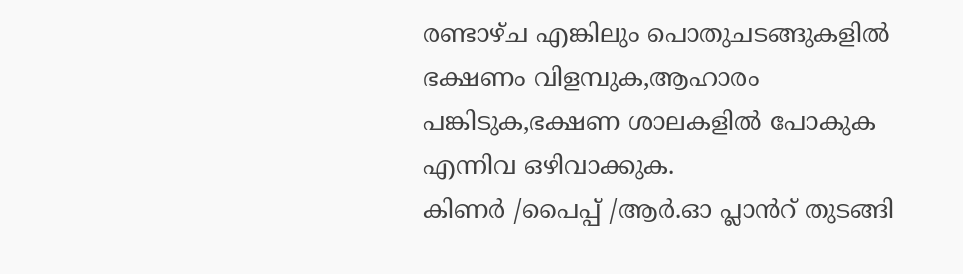രണ്ടാഴ്ച എങ്കിലും പൊതുചടങ്ങുകളിൽ ഭക്ഷണം വിളമ്പുക,ആഹാരം പങ്കിടുക,ഭക്ഷണ ശാലകളിൽ പോകുക എന്നിവ ഒഴിവാക്കുക.
കിണർ /പൈപ്പ് /ആർ.ഓ പ്ലാൻറ് തുടങ്ങി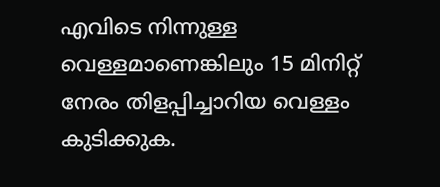എവിടെ നിന്നുള്ള വെള്ളമാണെങ്കിലും 15 മിനിറ്റ് നേരം തിളപ്പിച്ചാറിയ വെള്ളം കുടിക്കുക.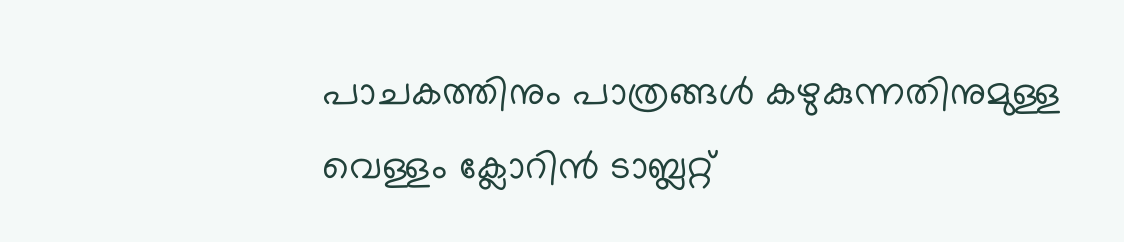പാചകത്തിനും പാത്രങ്ങൾ കഴുകുന്നതിനുമുള്ള വെള്ളം ക്ലോറിൻ ടാബ്ലറ്റ്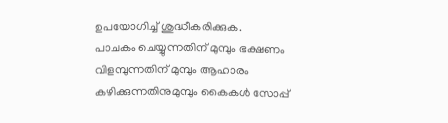ഉപയോഗിച്ച് ശുദ്ധീകരിക്കുക.
പാചകം ചെയ്യുന്നതിന് മുമ്പും ഭക്ഷണം വിളമ്പുന്നതിന് മുമ്പും ആഹാരം കഴിക്കുന്നതിനുമുമ്പും കൈകൾ സോപ്പ്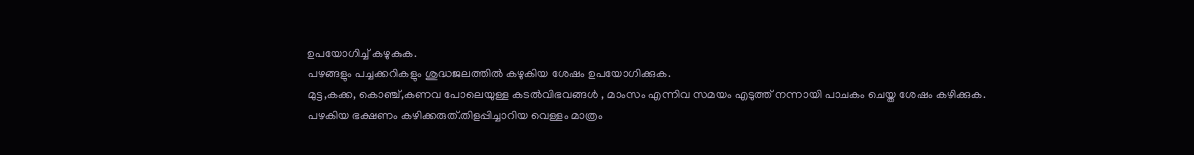ഉപയോഗിച്ച് കഴുകുക.
പഴങ്ങളും പച്ചക്കറികളും ശുദ്ധജലത്തിൽ കഴുകിയ ശേഷം ഉപയോഗിക്കുക.
മുട്ട,കക്ക, കൊഞ്ച്,കണവ പോലെയുള്ള കടൽവിഭവങ്ങൾ , മാംസം എന്നിവ സമയം എടുത്ത് നന്നായി പാചകം ചെയ്ത ശേഷം കഴിക്കുക.
പഴകിയ ഭക്ഷണം കഴിക്കരുത്.തിളപ്പിച്ചാറിയ വെള്ളം മാത്രം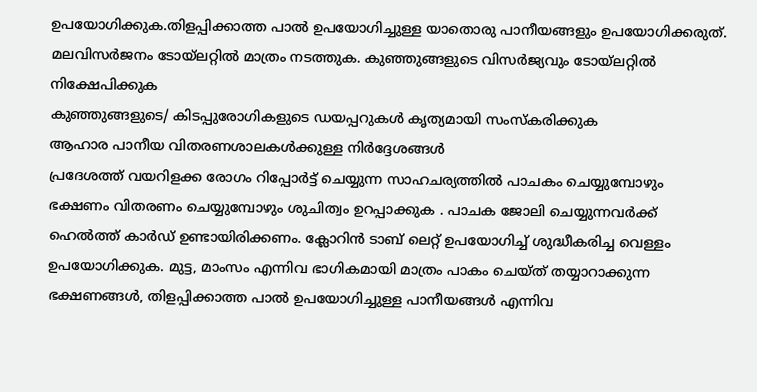ഉപയോഗിക്കുക.തിളപ്പിക്കാത്ത പാൽ ഉപയോഗിച്ചുള്ള യാതൊരു പാനീയങ്ങളും ഉപയോഗിക്കരുത്.
മലവിസർജനം ടോയ്ലറ്റിൽ മാത്രം നടത്തുക. കുഞ്ഞുങ്ങളുടെ വിസർജ്യവും ടോയ്ലറ്റിൽ നിക്ഷേപിക്കുക
കുഞ്ഞുങ്ങളുടെ/ കിടപ്പുരോഗികളുടെ ഡയപ്പറുകൾ കൃത്യമായി സംസ്കരിക്കുക
ആഹാര പാനീയ വിതരണശാലകൾക്കുള്ള നിർദ്ദേശങ്ങൾ
പ്രദേശത്ത് വയറിളക്ക രോഗം റിപ്പോർട്ട് ചെയ്യുന്ന സാഹചര്യത്തിൽ പാചകം ചെയ്യുമ്പോഴും ഭക്ഷണം വിതരണം ചെയ്യുമ്പോഴും ശുചിത്വം ഉറപ്പാക്കുക . പാചക ജോലി ചെയ്യുന്നവർക്ക് ഹെൽത്ത് കാർഡ് ഉണ്ടായിരിക്കണം. ക്ലോറിൻ ടാബ് ലെറ്റ് ഉപയോഗിച്ച് ശുദ്ധീകരിച്ച വെള്ളം ഉപയോഗിക്കുക. മുട്ട, മാംസം എന്നിവ ഭാഗികമായി മാത്രം പാകം ചെയ്ത് തയ്യാറാക്കുന്ന ഭക്ഷണങ്ങൾ, തിളപ്പിക്കാത്ത പാൽ ഉപയോഗിച്ചുള്ള പാനീയങ്ങൾ എന്നിവ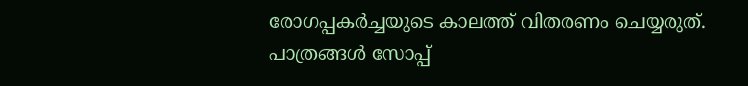രോഗപ്പകർച്ചയുടെ കാലത്ത് വിതരണം ചെയ്യരുത്.
പാത്രങ്ങൾ സോപ്പ്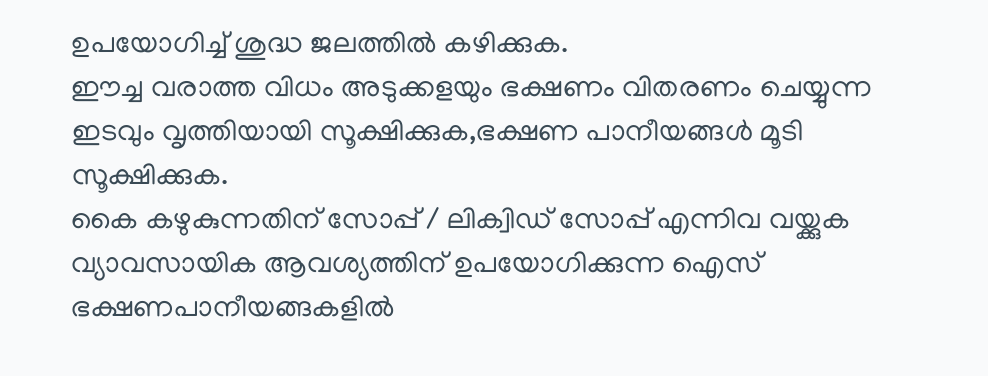ഉപയോഗിച്ച് ശുദ്ധ ജലത്തിൽ കഴിക്കുക.
ഈച്ച വരാത്ത വിധം അടുക്കളയും ഭക്ഷണം വിതരണം ചെയ്യുന്ന ഇടവും വൃത്തിയായി സൂക്ഷിക്കുക,ഭക്ഷണ പാനീയങ്ങൾ മൂടി സൂക്ഷിക്കുക.
കൈ കഴുകുന്നതിന് സോപ്പ് / ലിക്വിഡ് സോപ്പ് എന്നിവ വയ്ക്കുക
വ്യാവസായിക ആവശ്യത്തിന് ഉപയോഗിക്കുന്ന ഐസ് ഭക്ഷണപാനീയങ്ങകളിൽ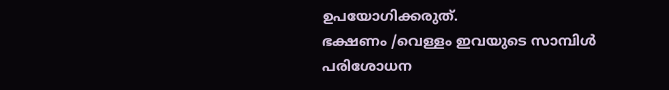ഉപയോഗിക്കരുത്.
ഭക്ഷണം /വെള്ളം ഇവയുടെ സാമ്പിൾ പരിശോധന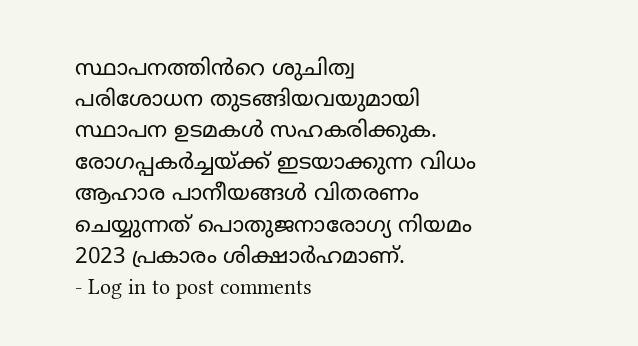സ്ഥാപനത്തിൻറെ ശുചിത്വ പരിശോധന തുടങ്ങിയവയുമായി സ്ഥാപന ഉടമകൾ സഹകരിക്കുക.
രോഗപ്പകർച്ചയ്ക്ക് ഇടയാക്കുന്ന വിധം ആഹാര പാനീയങ്ങൾ വിതരണം ചെയ്യുന്നത് പൊതുജനാരോഗ്യ നിയമം 2023 പ്രകാരം ശിക്ഷാർഹമാണ്.
- Log in to post comments